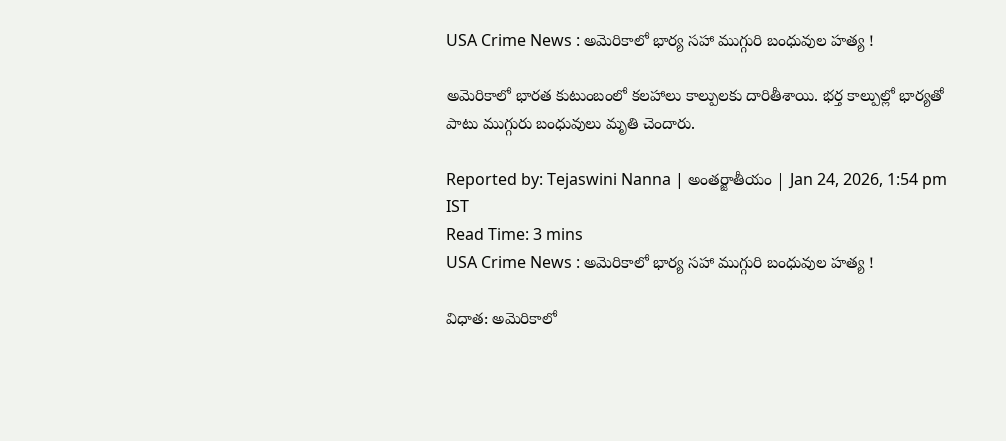USA Crime News : అమెరికాలో భార్య సహా ముగ్గురి బంధువుల హత్య !

అమెరికాలో భారత కుటుంబంలో కలహాలు కాల్పులకు దారితీశాయి. భర్త కాల్పుల్లో భార్యతో పాటు ముగ్గురు బంధువులు మృతి చెందారు.

Reported by: Tejaswini Nanna | అంత‌ర్జాతీయం | Jan 24, 2026, 1:54 pm IST
Read Time: 3 mins
USA Crime News : అమెరికాలో భార్య సహా ముగ్గురి బంధువుల హత్య !

విధాత: అమెరికాలో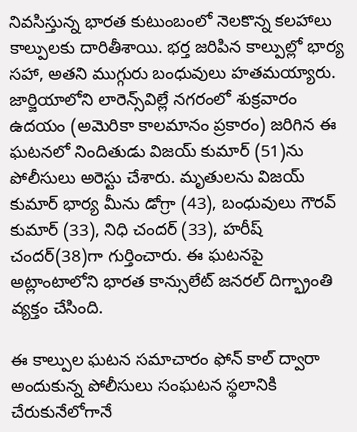నివసిస్తున్న భారత కుటుంబంలో నెలకొన్న కలహాలు కాల్పులకు దారితీశాయి. భర్త జరిపిన కాల్పుల్లో భార్య సహా, అతని ముగ్గురు బంధువులు హతమయ్యారు. జార్జియాలోని లారెన్స్‌విల్లే నగరంలో శుక్రవారం ఉదయం (అమెరికా కాలమానం ప్రకారం) జరిగిన ఈ ఘటనలో నిందితుడు విజయ్ కుమార్ (51)ను పోలీసులు అరెస్టు చేశారు. మృతులను విజయ్ కుమార్ భార్య మీను డోగ్రా (43), బంధువులు గౌరవ్ కుమార్‌ (33), నిధి చందర్ (33), హరీష్‌ చందర్(38)గా గుర్తించారు. ఈ ఘటనపై అట్లాంటాలోని భారత కాన్సులేట్‌ జనరల్‌ దిగ్భ్రాంతి వ్యక్తం చేసింది.

ఈ కాల్పుల ఘటన సమాచారం ఫోన్ కాల్ ద్వారా అందుకున్న పోలీసులు సంఘటన స్థలానికి చేరుకునేలోగానే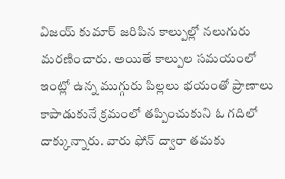విజయ్ కుమార్ జరిపిన కాల్పుల్లో నలుగురు మరణించారు. అయితే కాల్పుల సమయంలో ఇంట్లో ఉన్న ముగ్గురు పిల్లలు భయంతో ప్రాణాలు కాపాడుకునే క్రమంలో తప్పించుకుని ఓ గదిలో దాక్కున్నారు. వారు ఫోన్ ద్వారా తమకు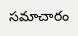సమాచారం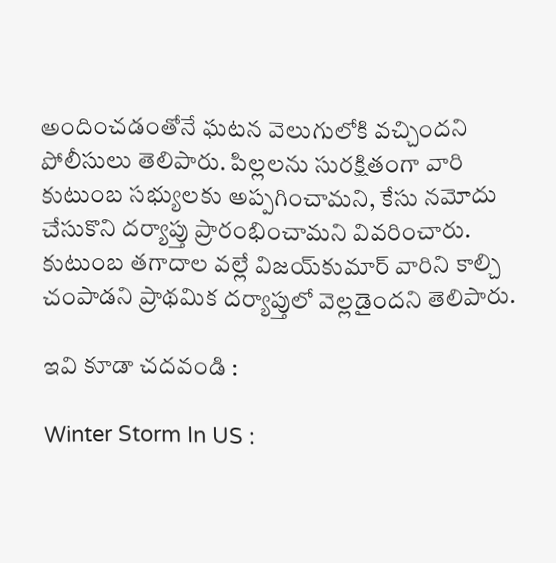అందించడంతోనే ఘటన వెలుగులోకి వచ్చిందని పోలీసులు తెలిపారు. పిల్లలను సురక్షితంగా వారి కుటుంబ సభ్యులకు అప్పగించామని, కేసు నమోదు చేసుకొని దర్యాప్తు ప్రారంభించామని వివరించారు. కుటుంబ తగాదాల వల్లే విజయ్‌కుమార్‌ వారిని కాల్చి చంపాడని ప్రాథమిక దర్యాప్తులో వెల్లడైందని తెలిపారు.

ఇవి కూడా చదవండి :

Winter Storm In US :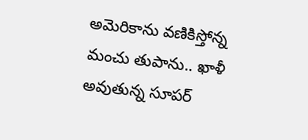అమెరికాను వణికిస్తోన్న మంచు తుపాను.. ఖాళీ అవుతున్న సూపర్‌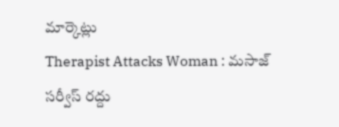మార్కెట్లు
Therapist Attacks Woman : మసాజ్‌ సర్వీస్‌ రద్దు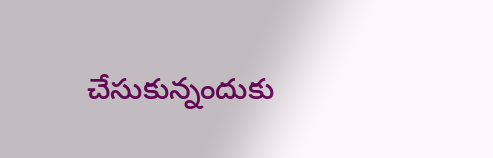చేసుకున్నందుకు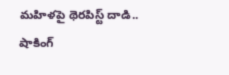మహిళపై థెరపిస్ట్‌ దాడి.. షాకింగ్‌